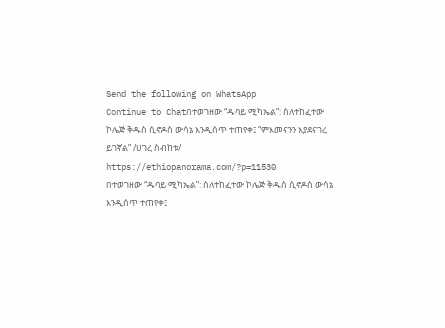Send the following on WhatsApp
Continue to Chatበተወገዘው “ዱባይ ሚካኤል”: ስለተከፈተው ኮሌጅ ቅዱስ ሲኖዶስ ውሳኔ እንዲሰጥ ተጠየቀ፤ “ምእመናንን እያደናገረ ይገኛል” /ሀገረ ስብከቱ/ https://ethiopanorama.com/?p=11530
በተወገዘው “ዱባይ ሚካኤል”: ስለተከፈተው ኮሌጅ ቅዱስ ሲኖዶስ ውሳኔ እንዲሰጥ ተጠየቀ፤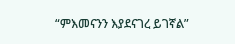“ምእመናንን እያደናገረ ይገኛል”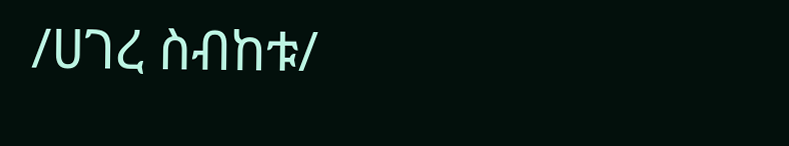/ሀገረ ስብከቱ/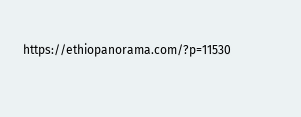https://ethiopanorama.com/?p=11530